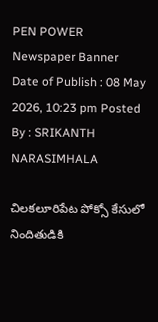PEN POWER
Newspaper Banner
Date of Publish : 08 May 2026, 10:23 pm Posted By : SRIKANTH NARASIMHALA

చిలకలూరిపేట పోక్సో కేసులో నిందితుడికి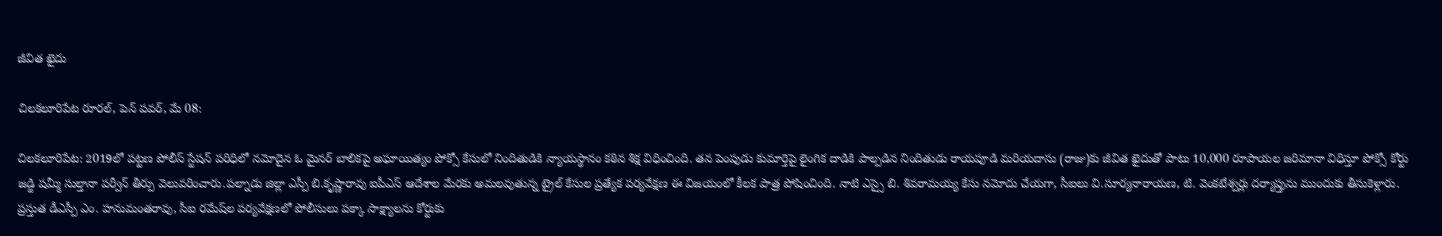జీవిత ఖైదు

చిలకలూరిపేట రూరల్, పెన్ పవర్, మే 08:

చిలకలూరిపేట: 2019లో పట్టణ పోలీస్ స్టేషన్ పరిధిలో నమోదైన ఓ మైనర్ బాలికపై అఘాయిత్యం పోక్సో కేసులో నిందితుడికి న్యాయస్థానం కఠిన శిక్ష విధించింది. తన పెంపుడు కుమార్తెపై లైంగిక దాడికి పాల్పడిన నిందితుడు రాయపూడి మరియదాసు (రాజు)కు జీవిత ఖైదుతో పాటు 10,000 రూపాయల జరిమానా విధిస్తూ పోక్సో కోర్టు జడ్జి షమ్మీ సుల్తానా పర్వీన్ తీర్పు వెలువరించారు.పల్నాడు జిల్లా ఎస్పీ బి.కృష్ణారావు ఐపీఎస్ ఆదేశాల మేరకు అమలవుతున్న ట్రైల్ కేసుల ప్రత్యేక పర్యవేక్షణ ఈ విజయంలో కీలక పాత్ర పోషించింది. నాటి ఎస్సై బి. శివరామయ్య కేసు నమోదు చేయగా, సీఐలు వి.సూర్యనారాయణ, టి. వెంకటేశ్వర్లు దర్యాప్తును ముందుకు తీసుకెళ్లారు. ప్రస్తుత డీఎస్పీ ఎం. హనుమంతరావు, సీఐ రమేష్‌ల పర్యవేక్షణలో పోలీసులు పక్కా సాక్ష్యాలను కోర్టుకు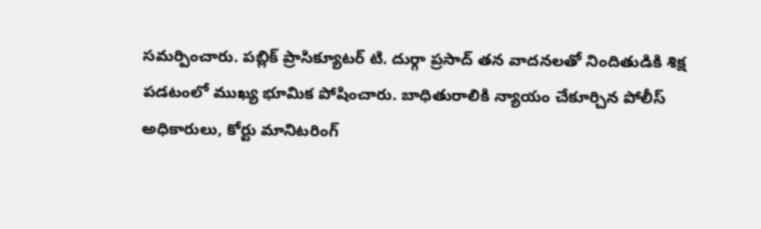సమర్పించారు. పబ్లిక్ ప్రాసిక్యూటర్ టి. దుర్గా ప్రసాద్ తన వాదనలతో నిందితుడికి శిక్ష పడటంలో ముఖ్య భూమిక పోషించారు. బాధితురాలికి న్యాయం చేకూర్చిన పోలీస్ అధికారులు, కోర్టు మానిటరింగ్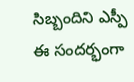సిబ్బందిని ఎస్పీ ఈ సందర్భంగా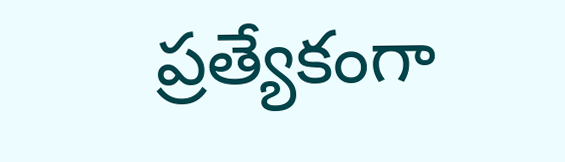ప్రత్యేకంగా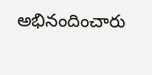అభినందించారు